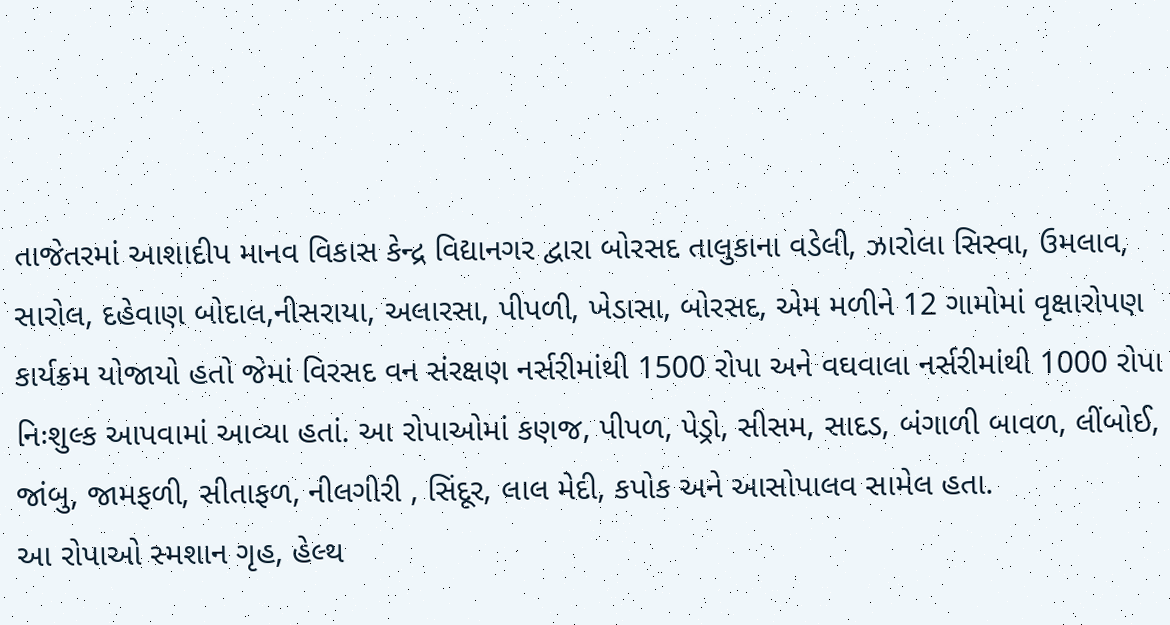તાજેતરમાં આશાદીપ માનવ વિકાસ કેન્દ્ર વિદ્યાનગર દ્વારા બોરસદ તાલુકાના વડેલી, ઝારોલા સિસ્વા, ઉમલાવ, સારોલ, દહેવાણ બોદાલ,નીસરાયા, અલારસા, પીપળી, ખેડાસા, બોરસદ, એમ મળીને 12 ગામોમાં વૃક્ષારોપણ કાર્યક્રમ યોજાયો હતો જેમાં વિરસદ વન સંરક્ષણ નર્સરીમાંથી 1500 રોપા અને વઘવાલા નર્સરીમાંથી 1000 રોપા નિઃશુલ્ક આપવામાં આવ્યા હતાં. આ રોપાઓમાં કણજ, પીપળ, પેડ્રો, સીસમ, સાદડ, બંગાળી બાવળ, લીંબોઈ, જાંબુ, જામફળી, સીતાફળ, નીલગીરી , સિંદૂર, લાલ મેદી, કપોક અને આસોપાલવ સામેલ હતા.
આ રોપાઓ સ્મશાન ગૃહ, હેલ્થ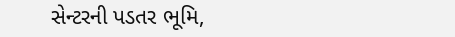સેન્ટરની પડતર ભૂમિ,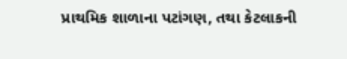પ્રાથમિક શાળાના પટાંગણ, તથા કેટલાકની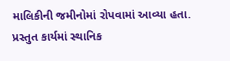માલિકીની જમીનોમાં રોપવામાં આવ્યા હતા. પ્રસ્તુત કાર્યમાં સ્થાનિક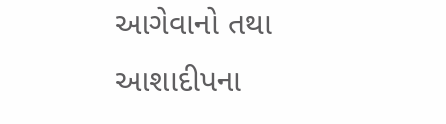આગેવાનો તથા આશાદીપના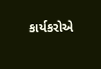કાર્યકરોએ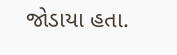જોડાયા હતા.